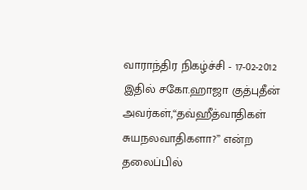வாராந்திர நிகழ்ச்சி - 17-02-2012
இதில் சகோ.ஹாஜா குத்புதீன் அவர்கள்,“தவ்ஹீத்வாதிகள் சுயநலவாதிகளா?” என்ற தலைப்பில்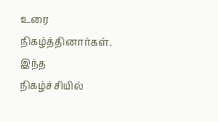உரை நிகழ்த்தினார்கள்.
இந்த நிகழ்ச்சியில்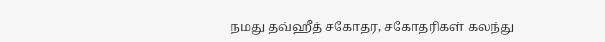நமது தவ்ஹீத் சகோதர, சகோதரிகள் கலந்து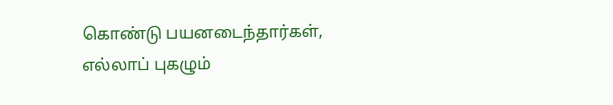கொண்டு பயனடைந்தார்கள், எல்லாப் புகழும்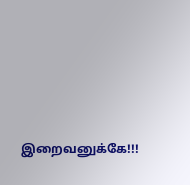இறைவனுக்கே!!!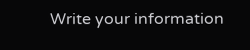Write your information